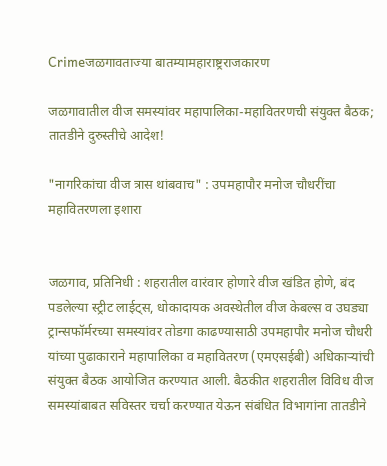Crimeजळगावताज्या बातम्यामहाराष्ट्रराजकारण

जळगावातील वीज समस्यांवर महापालिका-महावितरणची संयुक्त बैठक; तातडीने दुरुस्तीचे आदेश!

"नागरिकांचा वीज त्रास थांबवाच" : उपमहापौर मनोज चौधरींचा महावितरणला इशारा


जळगाव, प्रतिनिधी : शहरातील वारंवार होणारे वीज खंडित होणे, बंद पडलेल्या स्ट्रीट लाईट्स, धोकादायक अवस्थेतील वीज केबल्स व उघड्या ट्रान्सफॉर्मरच्या समस्यांवर तोडगा काढण्यासाठी उपमहापौर मनोज चौधरी यांच्या पुढाकाराने महापालिका व महावितरण (एमएसईबी) अधिकाऱ्यांची संयुक्त बैठक आयोजित करण्यात आली. बैठकीत शहरातील विविध वीज समस्यांबाबत सविस्तर चर्चा करण्यात येऊन संबंधित विभागांना तातडीने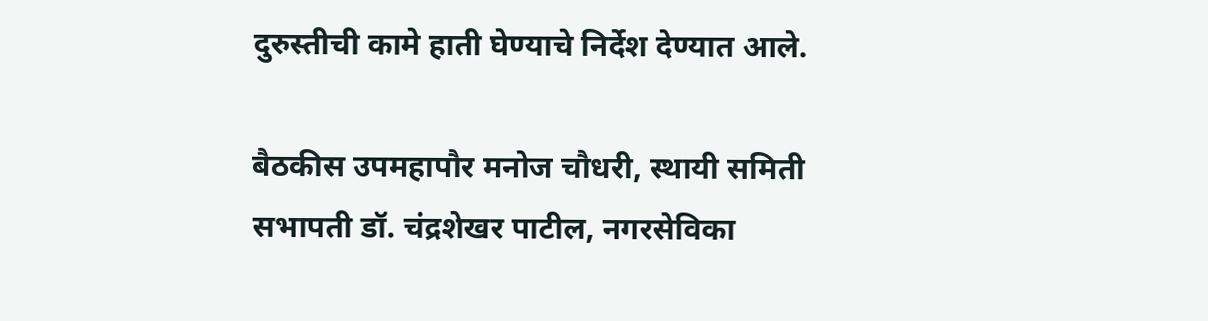दुरुस्तीची कामे हाती घेण्याचे निर्देश देण्यात आले.

बैठकीस उपमहापौर मनोज चौधरी, स्थायी समिती सभापती डॉ. चंद्रशेखर पाटील, नगरसेविका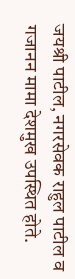जयश्री पाटील, नगरसेवक राहुल पाटील व गजानन मामा देशमुख उपस्थित होते.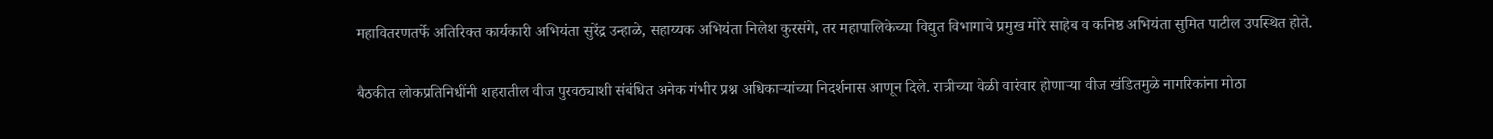महावितरणतर्फे अतिरिक्त कार्यकारी अभियंता सुरेंद्र उन्हाळे, सहाय्यक अभियंता निलेश कुरसंगे, तर महापालिकेच्या विद्युत विभागाचे प्रमुख मोरे साहेब व कनिष्ठ अभियंता सुमित पाटील उपस्थित होते.

बैठकीत लोकप्रतिनिधींनी शहरातील वीज पुरवठ्याशी संबंधित अनेक गंभीर प्रश्न अधिकाऱ्यांच्या निदर्शनास आणून दिले. रात्रीच्या वेळी वारंवार होणाऱ्या वीज खंडितमुळे नागरिकांना मोठा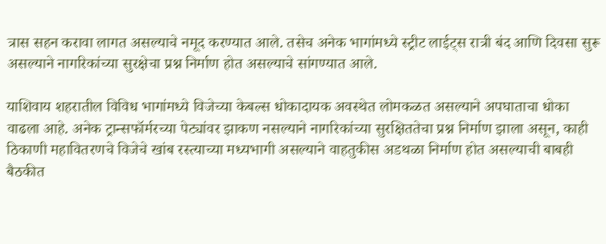त्रास सहन करावा लागत असल्याचे नमूद करण्यात आले. तसेच अनेक भागांमध्ये स्ट्रीट लाईट्स रात्री बंद आणि दिवसा सुरू असल्याने नागरिकांच्या सुरक्षेचा प्रश्न निर्माण होत असल्याचे सांगण्यात आले.

याशिवाय शहरातील विविध भागांमध्ये विजेच्या केबल्स धोकादायक अवस्थेत लोमकळत असल्याने अपघाताचा धोका वाढला आहे. अनेक ट्रान्सफॉर्मरच्या पेट्यांवर झाकण नसल्याने नागरिकांच्या सुरक्षिततेचा प्रश्न निर्माण झाला असून, काही ठिकाणी महावितरणचे विजेचे खांब रस्त्याच्या मध्यभागी असल्याने वाहतुकीस अडथळा निर्माण होत असल्याची बाबही बैठकीत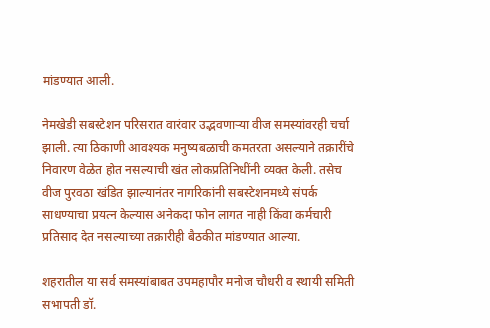मांडण्यात आली.

नेमखेडी सबस्टेशन परिसरात वारंवार उद्भवणाऱ्या वीज समस्यांवरही चर्चा झाली. त्या ठिकाणी आवश्यक मनुष्यबळाची कमतरता असल्याने तक्रारींचे निवारण वेळेत होत नसल्याची खंत लोकप्रतिनिधींनी व्यक्त केली. तसेच वीज पुरवठा खंडित झाल्यानंतर नागरिकांनी सबस्टेशनमध्ये संपर्क साधण्याचा प्रयत्न केल्यास अनेकदा फोन लागत नाही किंवा कर्मचारी प्रतिसाद देत नसल्याच्या तक्रारीही बैठकीत मांडण्यात आल्या.

शहरातील या सर्व समस्यांबाबत उपमहापौर मनोज चौधरी व स्थायी समिती सभापती डॉ.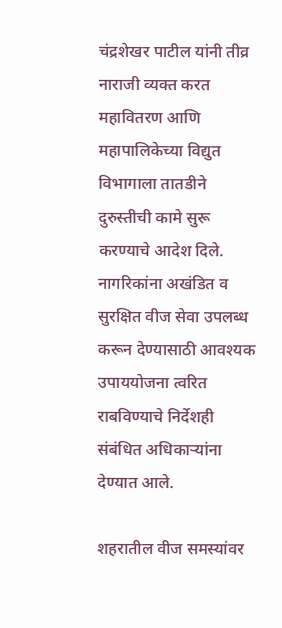चंद्रशेखर पाटील यांनी तीव्र नाराजी व्यक्त करत महावितरण आणि महापालिकेच्या विद्युत विभागाला तातडीने दुरुस्तीची कामे सुरू करण्याचे आदेश दिले. नागरिकांना अखंडित व सुरक्षित वीज सेवा उपलब्ध करून देण्यासाठी आवश्यक उपाययोजना त्वरित राबविण्याचे निर्देशही संबंधित अधिकाऱ्यांना देण्यात आले.

शहरातील वीज समस्यांवर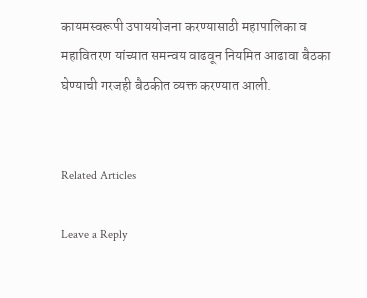कायमस्वरूपी उपाययोजना करण्यासाठी महापालिका व महावितरण यांच्यात समन्वय वाढवून नियमित आढावा बैठका घेण्याची गरजही बैठकीत व्यक्त करण्यात आली.


Related Articles

Leave a Reply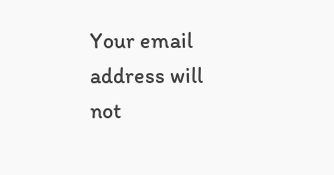Your email address will not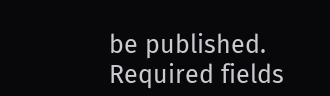be published. Required fields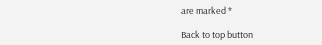are marked *

Back to top button